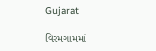Gujarat

વિરમગામમાં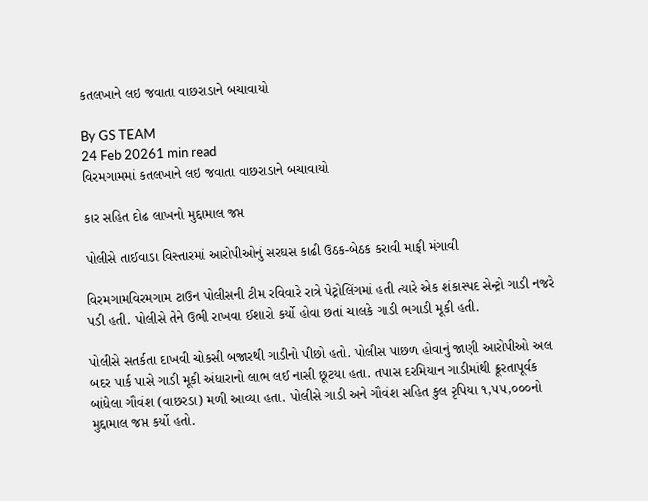કતલખાને લઇ જવાતા વાછરાડાને બચાવાયો

By GS TEAM
24 Feb 20261 min read
વિરમગામમાં કતલખાને લઇ જવાતા વાછરાડાને બચાવાયો

કાર સહિત દોઢ લાખનો મુદ્દામાલ જપ્ત

પોલીસે તાઈવાડા વિસ્તારમાં આરોપીઓનું સરઘસ કાઢી ઉઠક-બેઠક કરાવી માફી મંગાવી

વિરમગામવિરમગામ ટાઉન પોલીસની ટીમ રવિવારે રાત્રે પેટ્રોલિંગમાં હતી ત્યારે એક શંકાસ્પદ સેન્ટ્રો ગાડી નજરે પડી હતી. પોલીસે તેને ઉભી રાખવા ઈશારો કર્યો હોવા છતાં ચાલકે ગાડી ભગાડી મૂકી હતી.

પોલીસે સતર્કતા દાખવી ચોકસી બજારથી ગાડીનો પીછો હતો. પોલીસ પાછળ હોવાનું જાણી આરોપીઓ અલ બદર પાર્ક પાસે ગાડી મૂકી અંધારાનો લાભ લઈ નાસી છૂટયા હતા. તપાસ દરમિયાન ગાડીમાંથી ક્રૂરતાપૂર્વક બાંધેલા ગૌવંશ (વાછરડા) મળી આવ્યા હતા. પોલીસે ગાડી અને ગૌવંશ સહિત કુલ રૃપિયા ૧,૫૫,૦૦૦નો મુદ્દામાલ જપ્ત કર્યો હતો.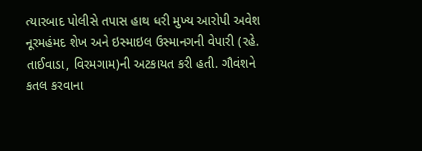ત્યારબાદ પોલીસે તપાસ હાથ ધરી મુખ્ય આરોપી અવેશ નૂરમહંમદ શેખ અને ઇસ્માઇલ ઉસ્માનગની વેપારી (રહે. તાઈવાડા, વિરમગામ)ની અટકાયત કરી હતી. ગૌવંશને કતલ કરવાના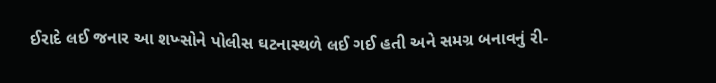ઈરાદે લઈ જનાર આ શખ્સોને પોલીસ ઘટનાસ્થળે લઈ ગઈ હતી અને સમગ્ર બનાવનું રી-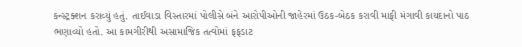કન્સ્ટ્રક્શન કરાવ્યું હતું. તાઈવાડા વિસ્તારમાં પોલીસે બંને આરોપીઓની જાહેરમાં ઉઠક-બેઠક કરાવી માફી મંગાવી કાયદાનો પાઠ ભણાવ્યો હતો. આ કામગીરીથી અસામાજિક તત્વોમાં ફફડાટ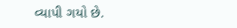વ્યાપી ગયો છે.